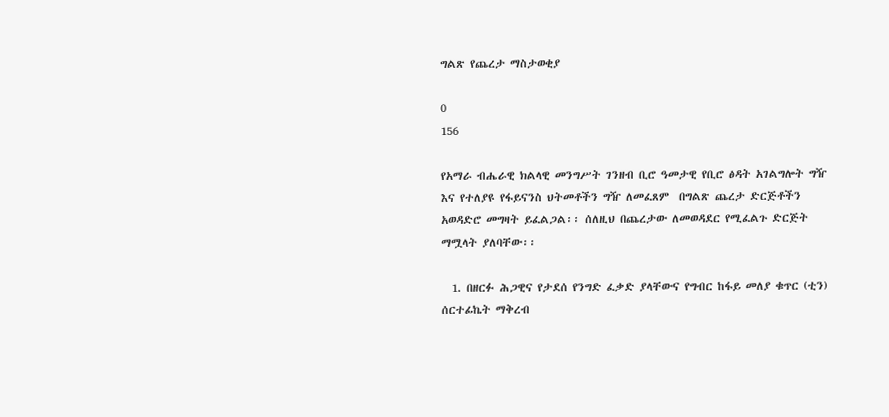ግልጽ የጨረታ ማስታወቂያ

0
156

የአማራ ብሔራዊ ክልላዊ መንግሥት ገንዘብ ቢሮ ዓመታዊ የቢሮ ፅዳት አገልግሎት ግዥ እና የተለያዩ የፋይናንስ ህትመቶችን ግዥ ለመፈጸም  በግልጽ ጨረታ ድርጅቶችን አወዳድሮ መግዛት ይፈልጋል፡፡ ሰለዚህ በጨረታው ለመወዳደር የሚፈልጉ ድርጅት ማሟላት ያለባቸው፡፡

  1. በዘርፉ ሕጋዊና የታደሰ የንግድ ፈቃድ ያላቸውና የግብር ከፋይ መለያ ቁጥር (ቲን) ሰርተፊኬት ማቅረብ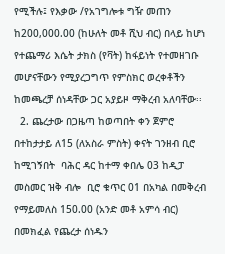የሚችሉ፤ የእቃው /የአገግሎቱ ግዥ መጠን ከ200,000.00 (ከሁለት መቶ ሺህ ብር) በላይ ከሆነ የተጨማሪ እሴት ታክስ (የቫት) ከፋይነት የተመዘገቡ መሆናቸውን የሚያረጋግጥ የምስክር ወረቀቶችን ከመጫረቻ ሰነዳቸው ጋር አያይዞ ማቅረብ አለባቸው፡፡
  2. ጨረታው በጋዜጣ ከወጣበት ቀን ጀምሮ በተከታታይ ለ15 (ለአስራ ምስት) ቀናት ገንዘብ ቢሮ ከሚገኝበት  ባሕር ዳር ከተማ ቀበሌ 03 ከዲፓ መስመር ዝቅ ብሎ  ቢሮ ቁጥር 01 በአካል በመቅረብ  የማይመለስ 150.00 (አንድ መቶ አምሳ ብር) በመክፈል የጨረታ ሰነዱን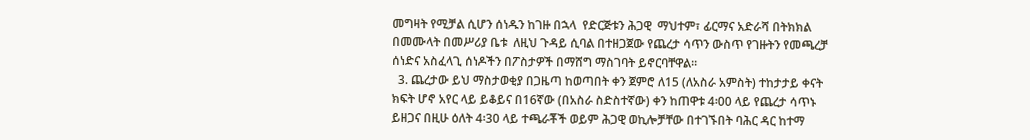መግዛት የሚቻል ሲሆን ሰነዱን ከገዙ በኋላ  የድርጅቱን ሕጋዊ  ማህተም፣ ፊርማና አድራሻ በትክክል በመሙላት በመሥሪያ ቤቱ  ለዚህ ጉዳይ ሲባል በተዘጋጀው የጨረታ ሳጥን ውስጥ የገዙትን የመጫረቻ ሰነድና አስፈላጊ ሰነዶችን በፖስታዎች በማሸግ ማስገባት ይኖርባቸዋል፡፡
  3. ጨረታው ይህ ማስታወቂያ በጋዜጣ ከወጣበት ቀን ጀምሮ ለ15 (ለአስራ አምስት) ተከታታይ ቀናት ክፍት ሆኖ አየር ላይ ይቆይና በ16ኛው (በአስራ ስድስተኛው) ቀን ከጠዋቱ 4፡00 ላይ የጨረታ ሳጥኑ ይዘጋና በዚሁ ዕለት 4፡30 ላይ ተጫራቾች ወይም ሕጋዊ ወኪሎቻቸው በተገኙበት ባሕር ዳር ከተማ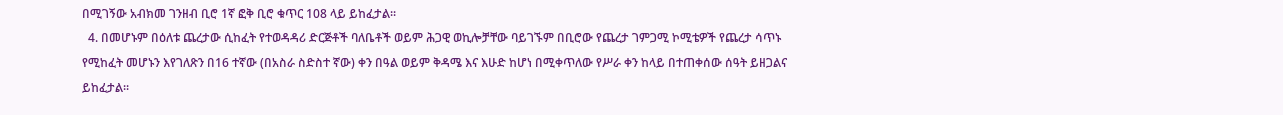በሚገኝው አብክመ ገንዘብ ቢሮ 1ኛ ፎቅ ቢሮ ቁጥር 108 ላይ ይከፈታል፡፡
  4. በመሆኑም በዕለቱ ጨረታው ሲከፈት የተወዳዳሪ ድርጅቶች ባለቤቶች ወይም ሕጋዊ ወኪሎቻቸው ባይገኙም በቢሮው የጨረታ ገምጋሚ ኮሚቴዎች የጨረታ ሳጥኑ የሚከፈት መሆኑን እየገለጽን በ16 ተኛው (በአስራ ስድስተ ኛው) ቀን በዓል ወይም ቅዳሜ እና እሁድ ከሆነ በሚቀጥለው የሥራ ቀን ከላይ በተጠቀሰው ሰዓት ይዘጋልና ይከፈታል፡፡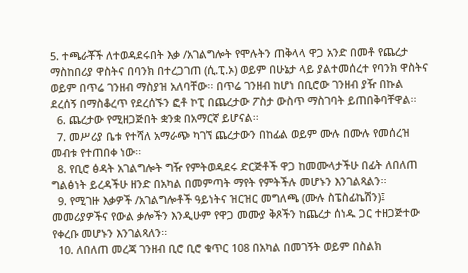5. ተጫራቾች ለተወዳደሩበት እቃ /አገልግሎት የሞሉትን ጠቅላላ ዋጋ አንድ በመቶ የጨረታ ማስከበሪያ ዋስትና በባንክ በተረጋገጠ (ሲ.ፒ.ኦ) ወይም በሁኔታ ላይ ያልተመሰረተ የባንክ ዋስትና ወይም በጥሬ ገንዘብ ማስያዝ አለባቸው፡፡ በጥሬ ገንዘብ ከሆነ በቢሮው ገንዘብ ያዥ በኩል ደረሰኝ በማስቆረጥ የደረሰኙን ፎቶ ኮፒ በጨረታው ፖስታ ውስጥ ማስገባት ይጠበቅባቸዋል፡፡
  6. ጨረታው የሚዘጋጅበት ቋንቋ በአማርኛ ይሆናል፡፡
  7. መሥሪያ ቤቱ የተሻለ አማራጭ ካገኘ ጨረታውን በከፊል ወይም ሙሉ በሙሉ የመሰረዝ መብቱ የተጠበቀ ነው፡፡
  8. የቢሮ ፅዳት አገልግሎት ግዥ የምትወዳደሩ ድርጅቶች ዋጋ ከመሙላታችሁ በፊት ለበለጠ ግልፅነት ይረዳችሁ ዘንድ በአካል በመምጣት ማየት የምትችሉ መሆኑን እንገልጻልን፡፡
  9. የሚገዙ እቃዎች /አገልግሎቶች ዓይነትና ዝርዝር መግለጫ (ሙሉ ስፔስፊኬሽን)፤ መመሪያዎችና የውል ቃሎችን እንዲሁም የዋጋ መሙያ ቅጾችን ከጨረታ ሰነዱ ጋር ተዘጋጅተው የቀረቡ መሆኑን እንገልጻለን፡፡
  10. ለበለጠ መረጃ ገንዘብ ቢሮ ቢሮ ቁጥር 108 በአካል በመገኝት ወይም በስልክ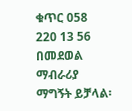ቁጥር 058 220 13 56 በመደወል ማብራሪያ ማግኝት ይቻላል፡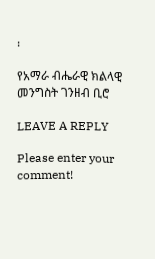፡

የአማራ ብሔራዊ ክልላዊ መንግስት ገንዘብ ቢሮ

LEAVE A REPLY

Please enter your comment!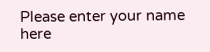Please enter your name here